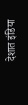देशात इंडिया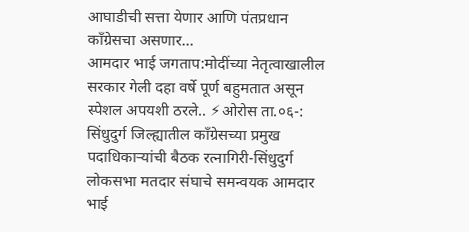आघाडीची सत्ता येणार आणि पंतप्रधान काँग्रेसचा असणार…
आमदार भाई जगताप:मोदींच्या नेतृत्वाखालील सरकार गेली दहा वर्षे पूर्ण बहुमतात असून स्पेशल अपयशी ठरले.. ⚡ओरोस ता.०६-: सिंधुदुर्ग जिल्ह्यातील काँग्रेसच्या प्रमुख पदाधिकाऱ्यांची बैठक रत्नागिरी-सिंधुदुर्ग लोकसभा मतदार संघाचे समन्वयक आमदार भाई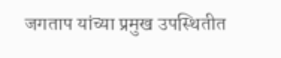जगताप यांच्या प्रमुख उपस्थितीत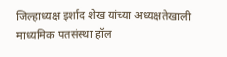जिल्हाध्यक्ष इर्शाद शेख यांच्या अध्यक्षतेखाली माध्यमिक पतसंस्था हॉल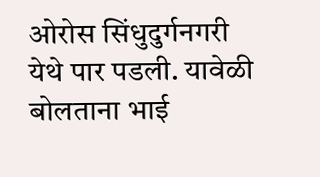ओरोस सिंधुदुर्गनगरी येथे पार पडली. यावेळी बोलताना भाई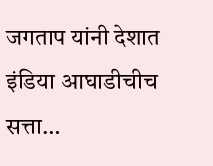जगताप यांनी देशात इंडिया आघाडीचीच सत्ता…